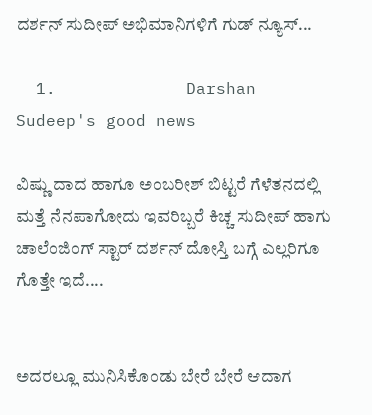ದರ್ಶನ್ ಸುದೀಪ್ ಅಭಿಮಾನಿಗಳಿಗೆ ಗುಡ್ ನ್ಯೂಸ್...

  1.             Darshan Sudeep's good news

ವಿಷ್ಣು ದಾದ ಹಾಗೂ ಅಂಬರೀಶ್ ಬಿಟ್ಟರೆ ಗೆಳೆತನದಲ್ಲಿ ಮತ್ತೆ ನೆನಪಾಗೋದು ಇವರಿಬ್ಬರೆ ಕಿಚ್ಚ ಸುದೀಪ್ ಹಾಗು ಚಾಲೆಂಜಿಂಗ್ ಸ್ಟಾರ್ ದರ್ಶನ್ ದೋಸ್ತಿ ಬಗ್ಗೆ ಎಲ್ಲರಿಗೂ ಗೊತ್ತೇ ಇದೆ....


ಅದರಲ್ಲೂ ಮುನಿಸಿಕೊಂಡು ಬೇರೆ ಬೇರೆ ಆದಾಗ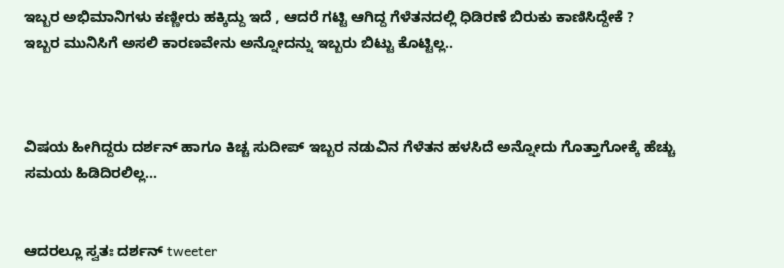ಇಬ್ಬರ ಅಭಿಮಾನಿಗಳು ಕಣ್ಣೀರು ಹಕ್ಕಿದ್ದು ಇದೆ , ಆದರೆ ಗಟ್ಟಿ ಆಗಿದ್ದ ಗೆಳೆತನದಲ್ಲಿ ಧಿಡಿರಣೆ ಬಿರುಕು ಕಾಣಿಸಿದ್ದೇಕೆ ?
ಇಬ್ಬರ ಮುನಿಸಿಗೆ ಅಸಲಿ ಕಾರಣವೇನು ಅನ್ನೋದನ್ನು ಇಬ್ಬರು ಬಿಟ್ಟು ಕೊಟ್ಟಿಲ್ಲ..



ವಿಷಯ ಹೀಗಿದ್ದರು ದರ್ಶನ್ ಹಾಗೂ ಕಿಚ್ಚ ಸುದೀಪ್ ಇಬ್ಬರ ನಡುವಿನ ಗೆಳೆತನ ಹಳಸಿದೆ ಅನ್ನೋದು ಗೊತ್ತಾಗೋಕ್ಕೆ ಹೆಚ್ಚು ಸಮಯ ಹಿಡಿದಿರಲಿಲ್ಲ...


ಆದರಲ್ಲೂ ಸ್ವತಃ ದರ್ಶನ್ tweeter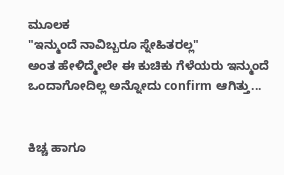ಮೂಲಕ
"ಇನ್ಮುಂದೆ ನಾವಿಬ್ಬರೂ ಸ್ನೇಹಿತರಲ್ಲ"
ಅಂತ ಹೇಳಿದ್ಮೇಲೇ ಈ ಕುಚಿಕು ಗೆಳೆಯರು ಇನ್ಮುಂದೆ ಒಂದಾಗೋದಿಲ್ಲ ಅನ್ನೋದು confirm ಆಗಿತ್ತು...


ಕಿಚ್ಚ ಹಾಗೂ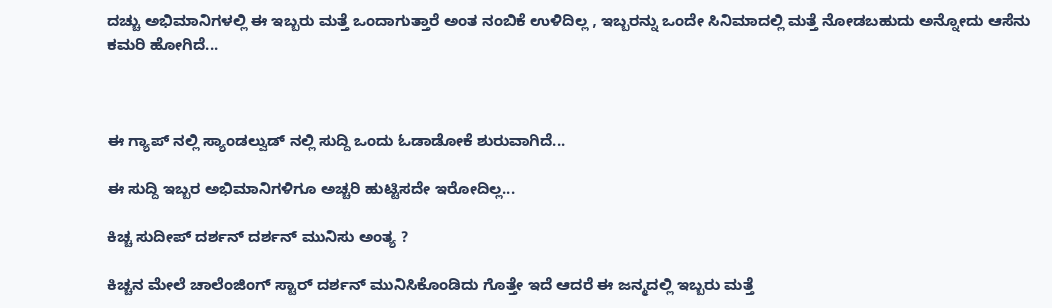ದಚ್ಚು ಅಭಿಮಾನಿಗಳಲ್ಲಿ ಈ ಇಬ್ಬರು ಮತ್ತೆ ಒಂದಾಗುತ್ತಾರೆ ಅಂತ ನಂಬಿಕೆ ಉಳಿದಿಲ್ಲ , ಇಬ್ಬರನ್ನು ಒಂದೇ ಸಿನಿಮಾದಲ್ಲಿ ಮತ್ತೆ ನೋಡಬಹುದು ಅನ್ನೋದು ಆಸೆನು ಕಮರಿ ಹೋಗಿದೆ...



ಈ ಗ್ಯಾಪ್ ನಲ್ಲಿ ಸ್ಯಾಂಡಲ್ವುಡ್ ನಲ್ಲಿ ಸುದ್ದಿ ಒಂದು ಓಡಾಡೋಕೆ ಶುರುವಾಗಿದೆ...

ಈ ಸುದ್ದಿ ಇಬ್ಬರ ಅಭಿಮಾನಿಗಳಿಗೂ ಅಚ್ಚರಿ ಹುಟ್ಟಿಸದೇ ಇರೋದಿಲ್ಲ...

ಕಿಚ್ಚ ಸುದೀಪ್ ದರ್ಶನ್ ದರ್ಶನ್ ಮುನಿಸು ಅಂತ್ಯ ?

ಕಿಚ್ಚನ ಮೇಲೆ ಚಾಲೆಂಜಿಂಗ್ ಸ್ಟಾರ್ ದರ್ಶನ್ ಮುನಿಸಿಕೊಂಡಿದು ಗೊತ್ತೇ ಇದೆ ಆದರೆ ಈ ಜನ್ಮದಲ್ಲಿ ಇಬ್ಬರು ಮತ್ತೆ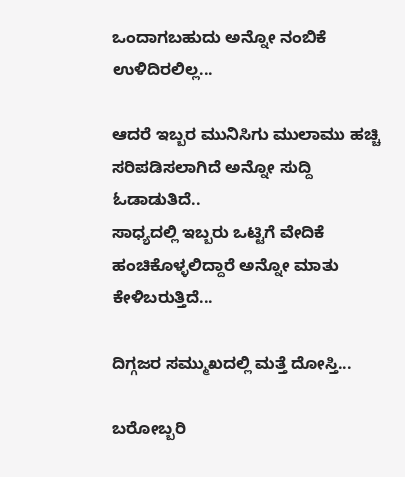ಒಂದಾಗಬಹುದು ಅನ್ನೋ ನಂಬಿಕೆ ಉಳಿದಿರಲಿಲ್ಲ...

ಆದರೆ ಇಬ್ಬರ ಮುನಿಸಿಗು ಮುಲಾಮು ಹಚ್ಚಿ ಸರಿಪಡಿಸಲಾಗಿದೆ ಅನ್ನೋ ಸುದ್ದಿ ಓಡಾಡುತಿದೆ..
ಸಾಧ್ಯದಲ್ಲಿ ಇಬ್ಬರು ಒಟ್ಟಿಗೆ ವೇದಿಕೆ ಹಂಚಿಕೊಳ್ಳಲಿದ್ದಾರೆ ಅನ್ನೋ ಮಾತು ಕೇಳಿಬರುತ್ತಿದೆ...

ದಿಗ್ಗಜರ ಸಮ್ಮುಖದಲ್ಲಿ ಮತ್ತೆ ದೋಸ್ತಿ...

ಬರೋಬ್ಬರಿ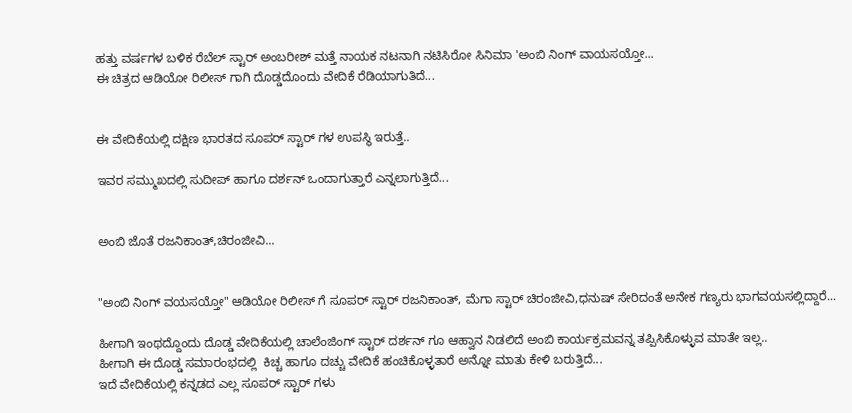ಹತ್ತು ವರ್ಷಗಳ ಬಳಿಕ ರೆಬೆಲ್ ಸ್ಟಾರ್ ಅಂಬರೀಶ್ ಮತ್ತೆ ನಾಯಕ ನಟನಾಗಿ ನಟಿಸಿರೋ ಸಿನಿಮಾ 'ಅಂಬಿ ನಿಂಗ್ ವಾಯಸಯ್ತೋ...
ಈ ಚಿತ್ರದ ಆಡಿಯೋ ರಿಲೀಸ್ ಗಾಗಿ ದೊಡ್ಡದೊಂದು ವೇದಿಕೆ ರೆಡಿಯಾಗುತಿದೆ...


ಈ ವೇದಿಕೆಯಲ್ಲಿ ದಕ್ಷಿಣ ಭಾರತದ ಸೂಪರ್ ಸ್ಟಾರ್ ಗಳ ಉಪಸ್ಥಿ ಇರುತ್ತೆ..

ಇವರ ಸಮ್ಮುಖದಲ್ಲಿ ಸುದೀಪ್ ಹಾಗೂ ದರ್ಶನ್ ಒಂದಾಗುತ್ತಾರೆ ಎನ್ನಲಾಗುತ್ತಿದೆ...


ಅಂಬಿ ಜೊತೆ ರಜನಿಕಾಂತ್,ಚಿರಂಜೀವಿ...


"ಅಂಬಿ ನಿಂಗ್ ವಯಸಯ್ತೋ" ಆಡಿಯೋ ರಿಲೀಸ್ ಗೆ ಸೂಪರ್ ಸ್ಟಾರ್ ರಜನಿಕಾಂತ್, ಮೆಗಾ ಸ್ಟಾರ್ ಚಿರಂಜೀವಿ,ಧನುಷ್ ಸೇರಿದಂತೆ ಅನೇಕ ಗಣ್ಯರು ಭಾಗವಯಸಲ್ಲಿದ್ದಾರೆ...

ಹೀಗಾಗಿ ಇಂಥದ್ದೊಂದು ದೊಡ್ಡ ವೇದಿಕೆಯಲ್ಲಿ ಚಾಲೆಂಜಿಂಗ್ ಸ್ಟಾರ್ ದರ್ಶನ್ ಗೂ ಆಹ್ವಾನ ನಿಡಲಿದೆ ಅಂಬಿ ಕಾರ್ಯಕ್ರಮವನ್ನ ತಪ್ಪಿಸಿಕೊಳ್ಳುವ ಮಾತೇ ಇಲ್ಲ..
ಹೀಗಾಗಿ ಈ ದೊಡ್ಡ ಸಮಾರಂಭದಲ್ಲಿ  ಕಿಚ್ಚ ಹಾಗೂ ದಚ್ಚು ವೇದಿಕೆ ಹಂಚಿಕೊಳ್ಳತಾರೆ ಅನ್ನೋ ಮಾತು ಕೇಳಿ ಬರುತ್ತಿದೆ...
ಇದೆ ವೇದಿಕೆಯಲ್ಲಿ ಕನ್ನಡದ ಎಲ್ಲ ಸೂಪರ್ ಸ್ಟಾರ್ ಗಳು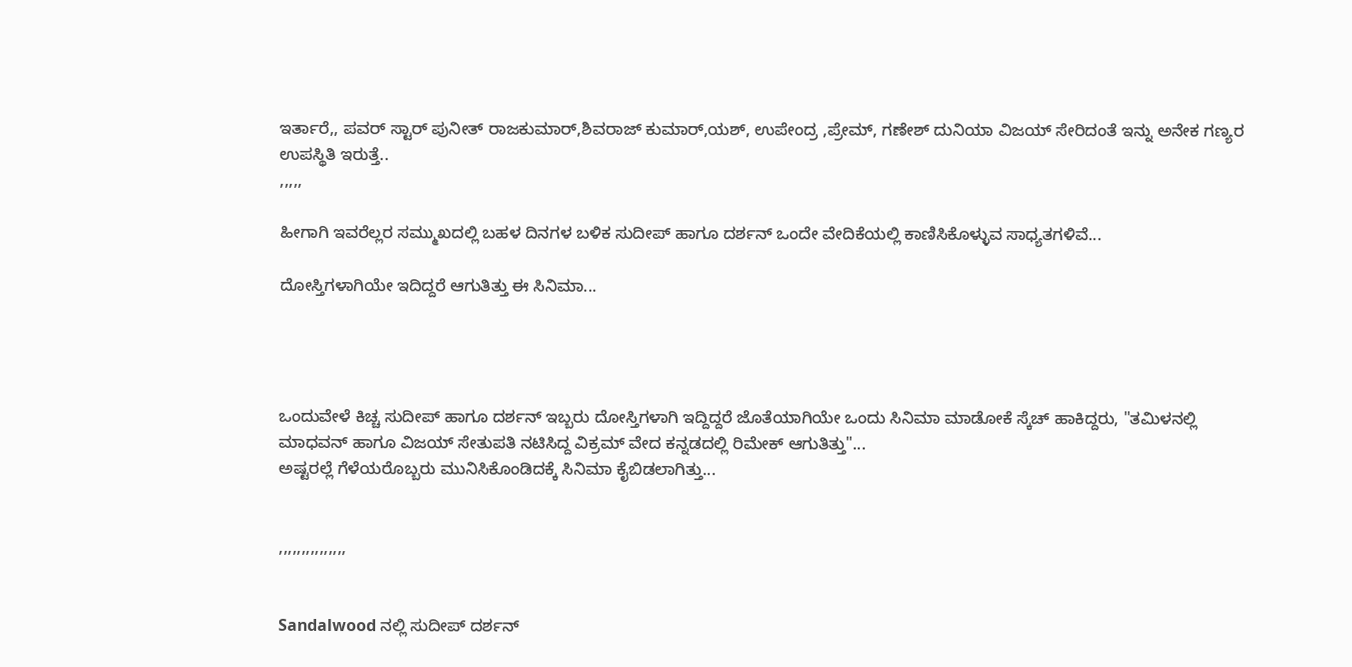ಇರ್ತಾರೆ,, ಪವರ್ ಸ್ಟಾರ್ ಪುನೀತ್ ರಾಜಕುಮಾರ್,ಶಿವರಾಜ್ ಕುಮಾರ್,ಯಶ್, ಉಪೇಂದ್ರ ,ಪ್ರೇಮ್, ಗಣೇಶ್ ದುನಿಯಾ ವಿಜಯ್ ಸೇರಿದಂತೆ ಇನ್ನು ಅನೇಕ ಗಣ್ಯರ ಉಪಸ್ಥಿತಿ ಇರುತ್ತೆ..
,,,,,

ಹೀಗಾಗಿ ಇವರೆಲ್ಲರ ಸಮ್ಮುಖದಲ್ಲಿ ಬಹಳ ದಿನಗಳ ಬಳಿಕ ಸುದೀಪ್ ಹಾಗೂ ದರ್ಶನ್ ಒಂದೇ ವೇದಿಕೆಯಲ್ಲಿ ಕಾಣಿಸಿಕೊಳ್ಳುವ ಸಾಧ್ಯತಗಳಿವೆ...

ದೋಸ್ತಿಗಳಾಗಿಯೇ ಇದಿದ್ದರೆ ಆಗುತಿತ್ತು ಈ ಸಿನಿಮಾ...




ಒಂದುವೇಳೆ ಕಿಚ್ಚ ಸುದೀಪ್ ಹಾಗೂ ದರ್ಶನ್ ಇಬ್ಬರು ದೋಸ್ತಿಗಳಾಗಿ ಇದ್ದಿದ್ದರೆ ಜೊತೆಯಾಗಿಯೇ ಒಂದು ಸಿನಿಮಾ ಮಾಡೋಕೆ ಸ್ಕೆಚ್ ಹಾಕಿದ್ದರು, "ತಮಿಳನಲ್ಲಿ ಮಾಧವನ್ ಹಾಗೂ ವಿಜಯ್ ಸೇತುಪತಿ ನಟಿಸಿದ್ದ ವಿಕ್ರಮ್ ವೇದ ಕನ್ನಡದಲ್ಲಿ ರಿಮೇಕ್ ಆಗುತಿತ್ತು"...
ಅಷ್ಟರಲ್ಲೆ ಗೆಳೆಯರೊಬ್ಬರು ಮುನಿಸಿಕೊಂಡಿದಕ್ಕೆ ಸಿನಿಮಾ ಕೈಬಿಡಲಾಗಿತ್ತು...


,,,,,,,,,,,,,,,


Sandalwood ನಲ್ಲಿ ಸುದೀಪ್ ದರ್ಶನ್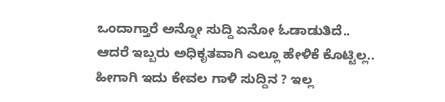ಒಂದಾಗ್ತಾರೆ ಅನ್ನೋ ಸುದ್ದಿ ಏನೋ ಓಡಾಡುತಿದೆ..
ಆದರೆ ಇಬ್ಬರು ಅಧಿಕೃತವಾಗಿ ಎಲ್ಲೂ ಹೇಳಿಕೆ ಕೊಟ್ಟಿಲ್ಲ..
ಹೀಗಾಗಿ ಇದು ಕೇವಲ ಗಾಳಿ ಸುದ್ದಿನ ? ಇಲ್ಲ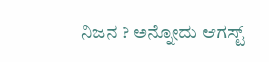ನಿಜನ ? ಅನ್ನೋದು ಆಗಸ್ಟ್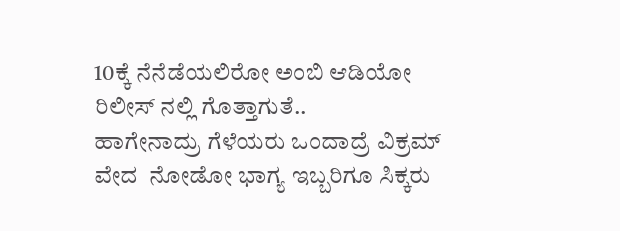10ಕ್ಕೆ ನೆನೆಡೆಯಲಿರೋ ಅಂಬಿ ಆಡಿಯೋ ರಿಲೀಸ್ ನಲ್ಲಿ ಗೊತ್ತಾಗುತೆ..
ಹಾಗೇನಾದ್ರು ಗೆಳೆಯರು ಒಂದಾದ್ರೆ ವಿಕ್ರಮ್ ವೇದ  ನೋಡೋ ಭಾಗ್ಯ ಇಬ್ಬರಿಗೂ ಸಿಕ್ಕರು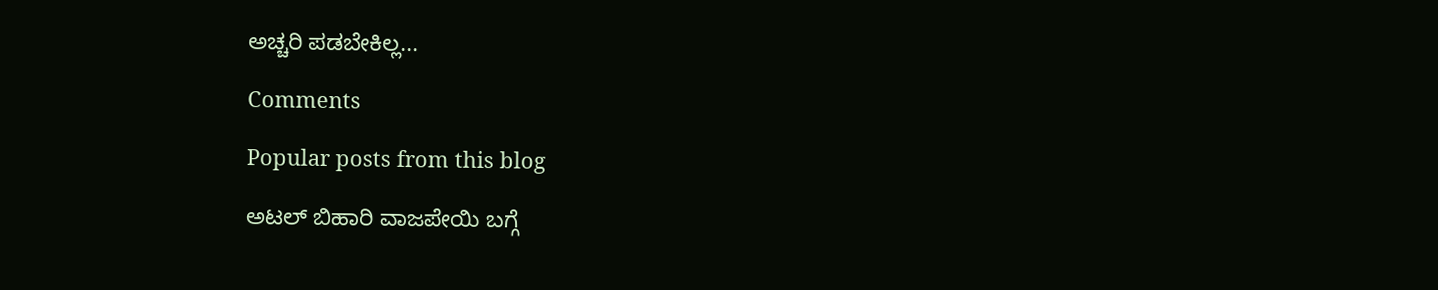ಅಚ್ಚರಿ ಪಡಬೇಕಿಲ್ಲ...

Comments

Popular posts from this blog

ಅಟಲ್ ಬಿಹಾರಿ ವಾಜಪೇಯಿ ಬಗ್ಗೆ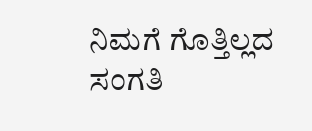ನಿಮಗೆ ಗೊತ್ತಿಲ್ಲದ ಸಂಗತಿ